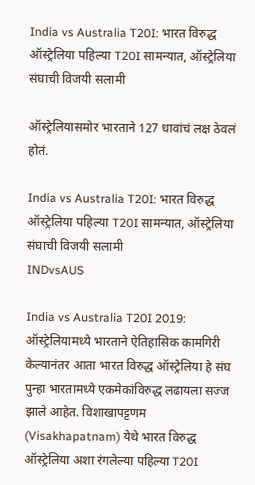India vs Australia T20I: भारत विरुद्ध ऑस्ट्रेलिया पहिल्या T20I सामन्यात, ऑस्ट्रेलिया संघाची विजयी सलामी

ऑस्ट्रेलियासमोर भारताने 127 धावांचं लक्ष ठेवलं होतं.

India vs Australia T20I: भारत विरुद्ध ऑस्ट्रेलिया पहिल्या T20I सामन्यात, ऑस्ट्रेलिया संघाची विजयी सलामी
INDvsAUS

India vs Australia T20I 2019: ऑस्ट्रेलियामध्ये भारताने ऐतिहासिक कामगिरी केल्यानंतर आता भारत विरुद्ध ऑस्ट्रेलिया हे संघ पुन्हा भारतामध्ये एकमेकांविरुद्ध लढायला सज्ज झाले आहेत. विशाखापट्टणम (Visakhapatnam) येथे भारत विरुद्ध ऑस्ट्रेलिया अशा रंगलेल्या पहिल्या T20I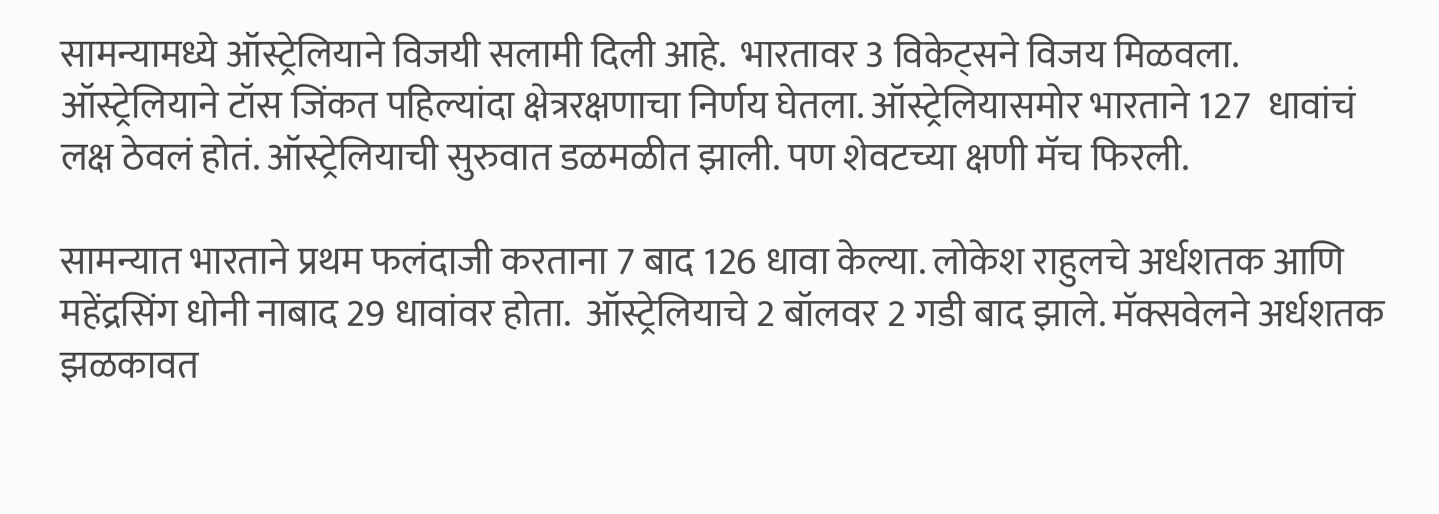सामन्यामध्ये ऑस्ट्रेलियाने विजयी सलामी दिली आहे.  भारतावर 3 विकेट्सने विजय मिळवला. ऑस्ट्रेलियाने टॉस जिंकत पहिल्यांदा क्षेत्ररक्षणाचा निर्णय घेतला. ऑस्ट्रेलियासमोर भारताने 127  धावांचं लक्ष ठेवलं होतं. ऑस्ट्रेलियाची सुरुवात डळमळीत झाली. पण शेवटच्या क्षणी मॅच फिरली.

सामन्यात भारताने प्रथम फलंदाजी करताना 7 बाद 126 धावा केल्या. लोकेश राहुलचे अर्धशतक आणि महेंद्रसिंग धोनी नाबाद 29 धावांवर होता.  ऑस्ट्रेलियाचे 2 बॉलवर 2 गडी बाद झाले. मॅक्सवेलने अर्धशतक झळकावत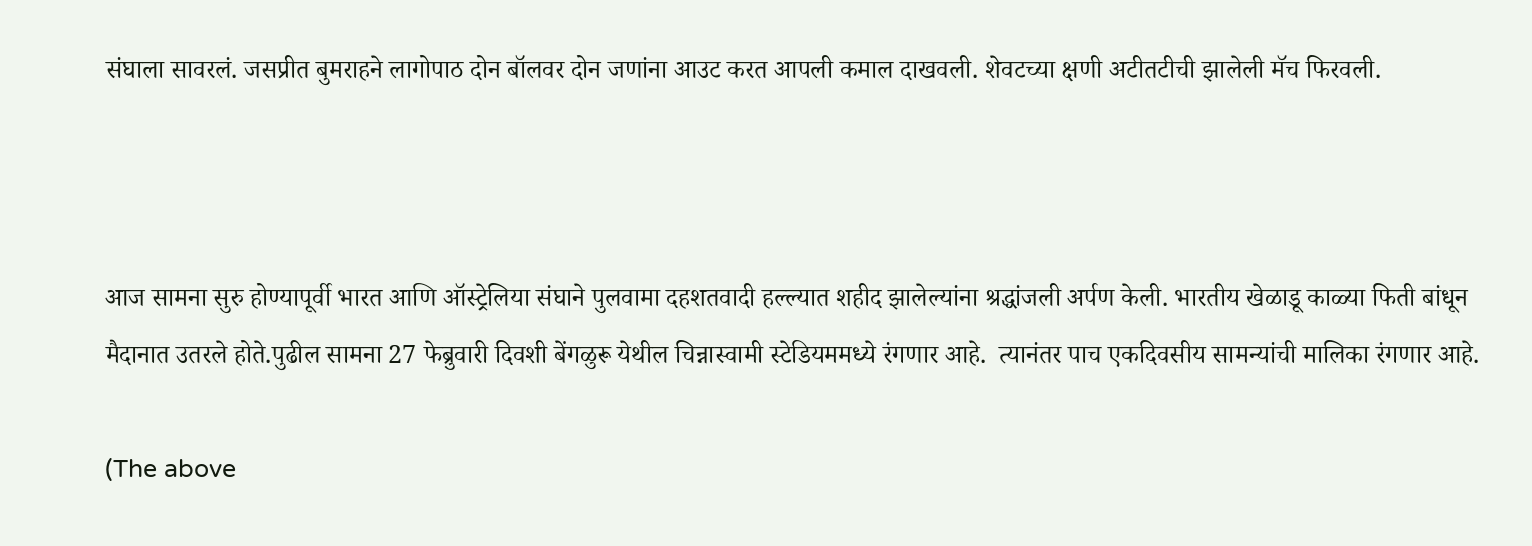संघाला सावरलं. जसप्रीत बुमराहने लागोपाठ दोन बॉलवर दोन जणांना आउट करत आपली कमाल दाखवली. शेवटच्या क्षणी अटीतटीची झालेली मॅच फिरवली.



आज सामना सुरु होण्यापूर्वी भारत आणि ऑस्ट्रेलिया संघाने पुलवामा दहशतवादी हल्ल्यात शहीद झालेल्यांना श्रद्धांजली अर्पण केली. भारतीय खेळाडू काळ्या फिती बांधून मैदानात उतरले होते.पुढील सामना 27 फेब्रुवारी दिवशी बेंगळुरू येथील चिन्नास्वामी स्टेडियममध्ये रंगणार आहे.  त्यानंतर पाच एकदिवसीय सामन्यांची मालिका रंगणार आहे.

(The above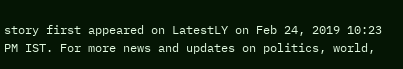story first appeared on LatestLY on Feb 24, 2019 10:23 PM IST. For more news and updates on politics, world,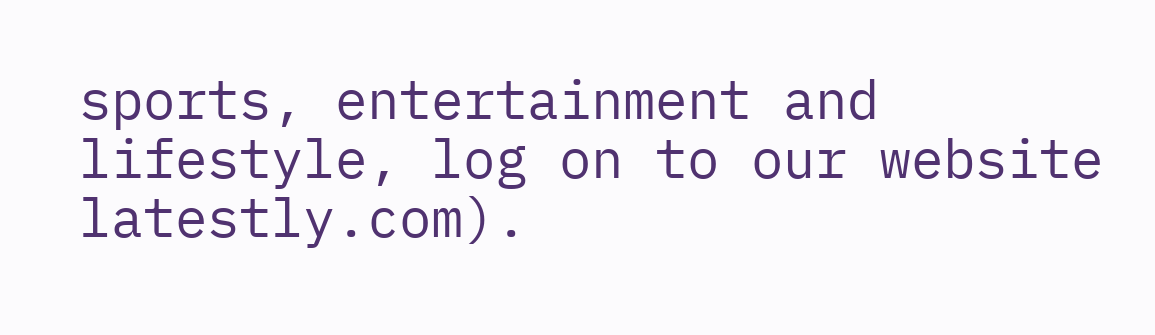sports, entertainment and lifestyle, log on to our website latestly.com).